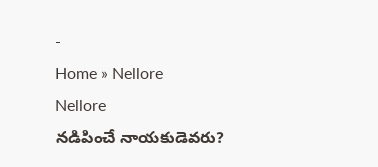-
Home » Nellore
Nellore
నడిపించే నాయకుడెవరు?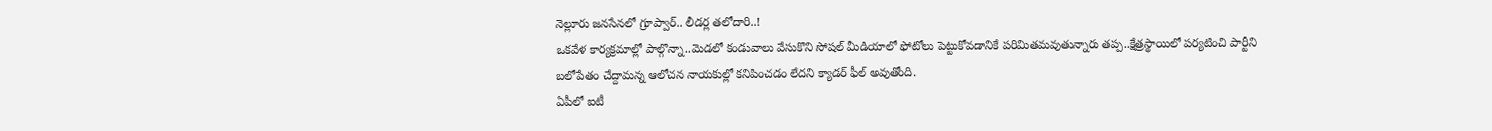నెల్లూరు జనసేనలో గ్రూప్వార్.. లీడర్ల తలోదారి..!
ఒకవేళ కార్యక్రమాల్లో పాల్గొన్నా..మెడలో కండువాలు వేసుకొని సోషల్ మీడియాలో ఫోటోలు పెట్టుకోవడానికే పరిమితమవుతున్నారు తప్ప..క్షేత్రస్థాయిలో పర్యటించి పార్టీని బలోపేతం చేద్దామన్న ఆలోచన నాయకుల్లో కనిపించడం లేదని క్యాడర్ ఫీల్ అవుతోంది.
ఏపీలో ఐటీ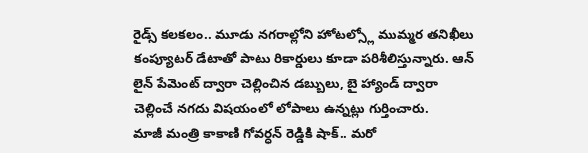రైడ్స్ కలకలం.. మూడు నగరాల్లోని హోటల్స్లో ముమ్మర తనిఖీలు
కంప్యూటర్ డేటాతో పాటు రికార్డులు కూడా పరిశీలిస్తున్నారు. ఆన్ లైన్ పేమెంట్ ద్వారా చెల్లించిన డబ్బులు, బై హ్యాండ్ ద్వారా చెల్లించే నగదు విషయంలో లోపాలు ఉన్నట్లు గుర్తించారు.
మాజీ మంత్రి కాకాణి గోవర్ధన్ రెడ్డికి షాక్.. మరో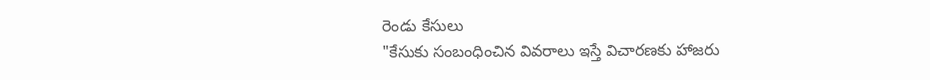రెండు కేసులు
"కేసుకు సంబంధించిన వివరాలు ఇస్తే విచారణకు హాజరు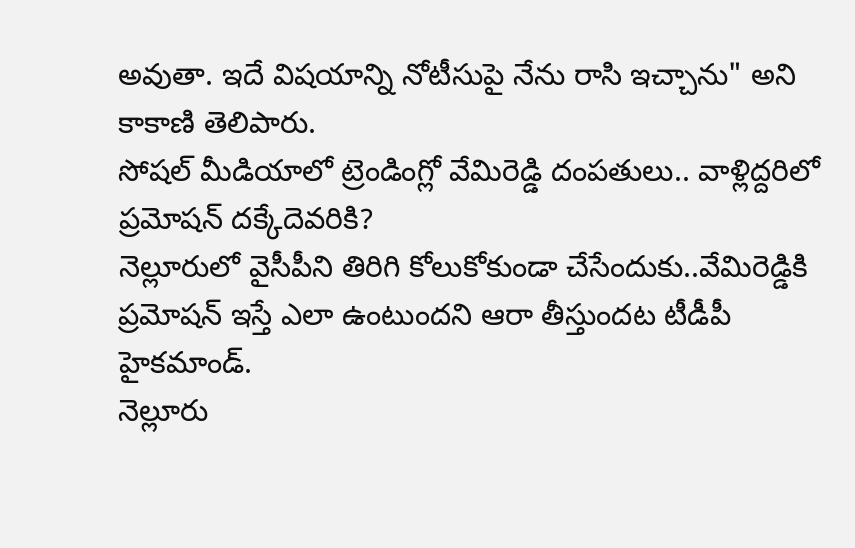అవుతా. ఇదే విషయాన్ని నోటీసుపై నేను రాసి ఇచ్చాను" అని కాకాణి తెలిపారు.
సోషల్ మీడియాలో ట్రెండింగ్లో వేమిరెడ్డి దంపతులు.. వాళ్లిద్దరిలో ప్రమోషన్ దక్కేదెవరికి?
నెల్లూరులో వైసీపీని తిరిగి కోలుకోకుండా చేసేందుకు..వేమిరెడ్డికి ప్రమోషన్ ఇస్తే ఎలా ఉంటుందని ఆరా తీస్తుందట టీడీపీ హైకమాండ్.
నెల్లూరు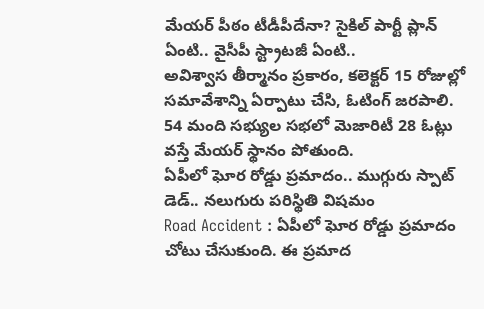మేయర్ పీఠం టీడీపీదేనా? సైకిల్ పార్టీ ప్లాన్ ఏంటి.. వైసీపీ స్ట్రాటజీ ఏంటి..
అవిశ్వాస తీర్మానం ప్రకారం, కలెక్టర్ 15 రోజుల్లో సమావేశాన్ని ఏర్పాటు చేసి, ఓటింగ్ జరపాలి. 54 మంది సభ్యుల సభలో మెజారిటీ 28 ఓట్లు వస్తే మేయర్ స్థానం పోతుంది.
ఏపీలో ఘోర రోడ్డు ప్రమాదం.. ముగ్గురు స్పాట్ డెడ్.. నలుగురు పరిస్థితి విషమం
Road Accident : ఏపీలో ఘోర రోడ్డు ప్రమాదం చోటు చేసుకుంది. ఈ ప్రమాద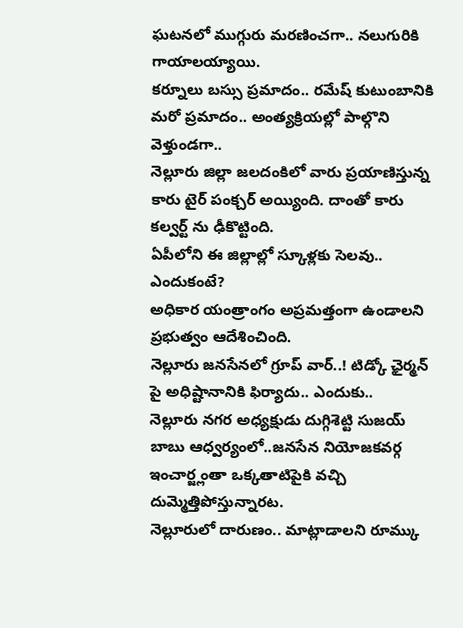ఘటనలో ముగ్గురు మరణించగా.. నలుగురికి గాయాలయ్యాయి.
కర్నూలు బస్సు ప్రమాదం.. రమేష్ కుటుంబానికి మరో ప్రమాదం.. అంత్యక్రియల్లో పాల్గొని వెళ్తుండగా..
నెల్లూరు జిల్లా జలదంకిలో వారు ప్రయాణిస్తున్న కారు టైర్ పంక్చర్ అయ్యింది. దాంతో కారు కల్వర్ట్ ను ఢీకొట్టింది.
ఏపీలోని ఈ జిల్లాల్లో స్కూళ్లకు సెలవు.. ఎందుకంటే?
అధికార యంత్రాంగం అప్రమత్తంగా ఉండాలని ప్రభుత్వం ఆదేశించింది.
నెల్లూరు జనసేనలో గ్రూప్ వార్..! టిడ్కో ఛైర్మన్ పై అధిష్టానానికి ఫిర్యాదు.. ఎందుకు..
నెల్లూరు నగర అధ్యక్షుడు దుగ్గిశెట్టి సుజయ్ బాబు ఆధ్వర్యంలో..జనసేన నియోజకవర్గ ఇంచార్జ్లంతా ఒక్కతాటిపైకి వచ్చి దుమ్మెత్తిపోస్తున్నారట.
నెల్లూరులో దారుణం.. మాట్లాడాలని రూమ్కు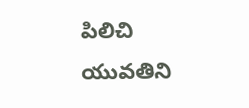పిలిచి యువతిని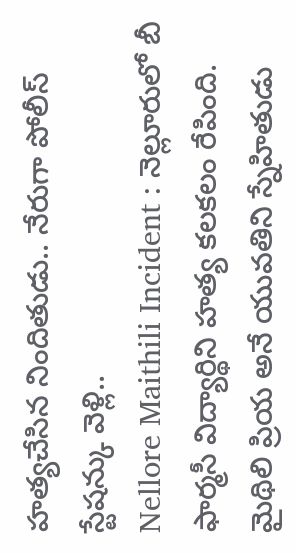హత్యచేసిన నిందితుడు.. నేరుగా పోలీస్ స్టేషన్కు వెళ్లి..
Nellore Maithili Incident : నెల్లూరులో బీ ఫార్మసీ విద్యార్థిని హత్య కలకలం రేపింది. మైథిలి ప్రియ అనే యువతిని స్నేహితుడు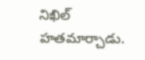నిఖిల్ హతమార్చాడు.